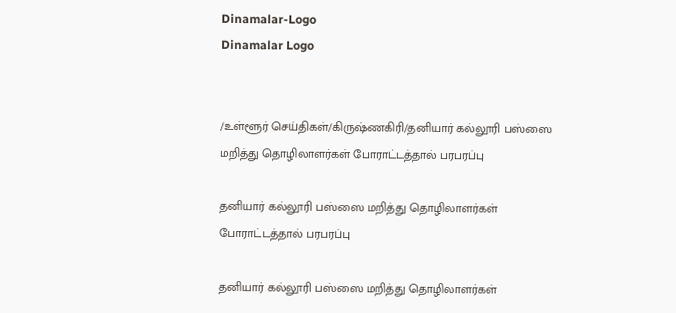Dinamalar-Logo
Dinamalar Logo


/உள்ளூர் செய்திகள்/கிருஷ்ணகிரி/தனியார் கல்லூரி பஸ்ஸை மறித்து தொழிலாளர்கள் போராட்டத்தால் பரபரப்பு

தனியார் கல்லூரி பஸ்ஸை மறித்து தொழிலாளர்கள் போராட்டத்தால் பரபரப்பு

தனியார் கல்லூரி பஸ்ஸை மறித்து தொழிலாளர்கள்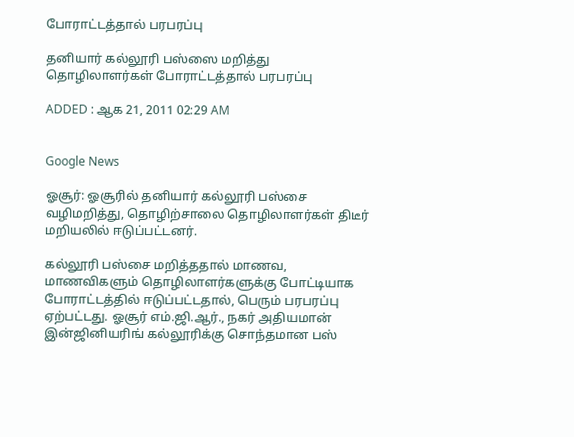போராட்டத்தால் பரபரப்பு

தனியார் கல்லூரி பஸ்ஸை மறித்து தொழிலாளர்கள் போராட்டத்தால் பரபரப்பு

ADDED : ஆக 21, 2011 02:29 AM


Google News

ஓசூர்: ஓசூரில் தனியார் கல்லூரி பஸ்சை வழிமறித்து, தொழிற்சாலை தொழிலாளர்கள் திடீர் மறியலில் ஈடுப்பட்டனர்.

கல்லூரி பஸ்சை மறித்ததால் மாணவ, மாணவிகளும் தொழிலாளர்களுக்கு போட்டியாக போராட்டத்தில் ஈடுப்பட்டதால், பெரும் பரபரப்பு ஏற்பட்டது. ஓசூர் எம்.ஜி.ஆர்., நகர் அதியமான் இன்ஜினியரிங் கல்லூரிக்கு சொந்தமான பஸ்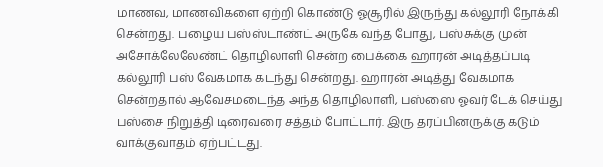மாணவ, மாணவிகளை ஏற்றி கொண்டு ஓசூரில் இருந்து கல்லூரி நோக்கி சென்றது. பழைய பஸ்ஸ்டாண்ட் அருகே வந்த போது, பஸ்சுக்கு முன் அசோக்லேலேண்ட் தொழிலாளி சென்ற பைக்கை ஹாரன் அடித்தப்படி கல்லூரி பஸ் வேகமாக கடந்து சென்றது. ஹாரன் அடித்து வேகமாக சென்றதால் ஆவேசமடைந்த அந்த தொழிலாளி, பஸ்ஸை ஓவர் டேக் செய்து பஸ்சை நிறுத்தி டிரைவரை சத்தம் போட்டார். இரு தரப்பினருக்கு கடும் வாக்குவாதம் ஏற்பட்டது.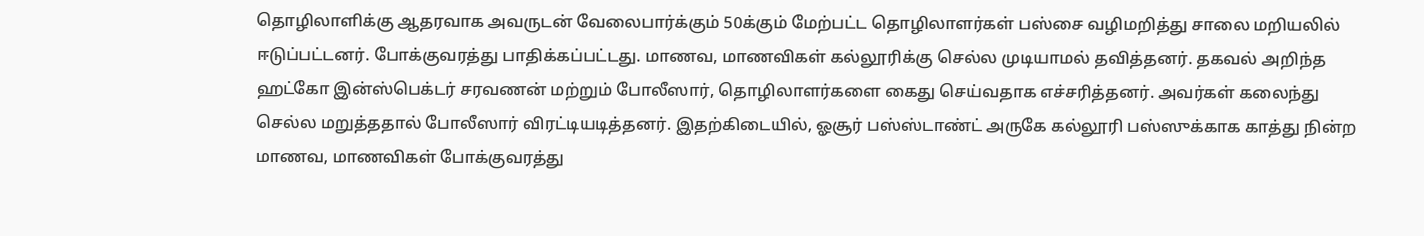தொழிலாளிக்கு ஆதரவாக அவருடன் வேலைபார்க்கும் 50க்கும் மேற்பட்ட தொழிலாளர்கள் பஸ்சை வழிமறித்து சாலை மறியலில் ஈடுப்பட்டனர். போக்குவரத்து பாதிக்கப்பட்டது. மாணவ, மாணவிகள் கல்லூரிக்கு செல்ல முடியாமல் தவித்தனர். தகவல் அறிந்த ஹட்கோ இன்ஸ்பெக்டர் சரவணன் மற்றும் போலீஸார், தொழிலாளர்களை கைது செய்வதாக எச்சரித்தனர். அவர்கள் கலைந்து செல்ல மறுத்ததால் போலீஸார் விரட்டியடித்தனர். இதற்கிடையில், ஓசூர் பஸ்ஸ்டாண்ட் அருகே கல்லூரி பஸ்ஸுக்காக காத்து நின்ற மாணவ, மாணவிகள் போக்குவரத்து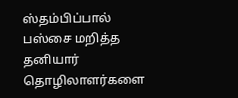ஸ்தம்பிப்பால் பஸ்சை மறித்த தனியார் தொழிலாளர்களை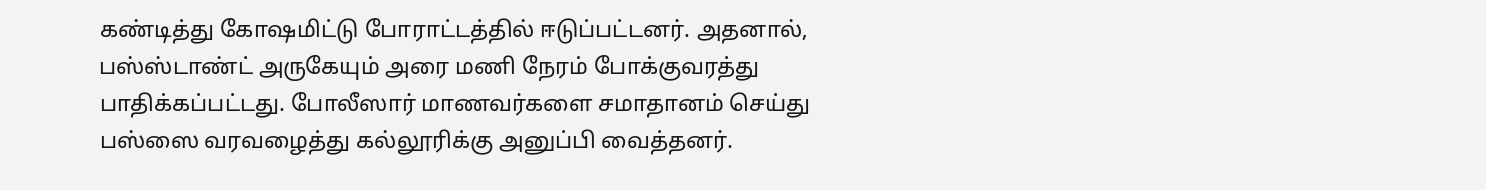கண்டித்து கோஷமிட்டு போராட்டத்தில் ஈடுப்பட்டனர். அதனால், பஸ்ஸ்டாண்ட் அருகேயும் அரை மணி நேரம் போக்குவரத்து பாதிக்கப்பட்டது. போலீஸார் மாணவர்களை சமாதானம் செய்து பஸ்ஸை வரவழைத்து கல்லூரிக்கு அனுப்பி வைத்தனர்.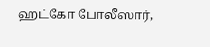ஹட்கோ போலீஸார்,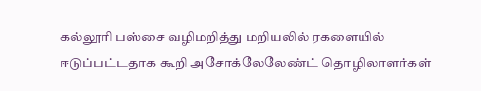கல்லூரி பஸ்சை வழிமறித்து மறியலில் ரகளையில் ஈடுப்பட்டதாக கூறி அசோக்லேலேண்ட் தொழிலாளர்கள்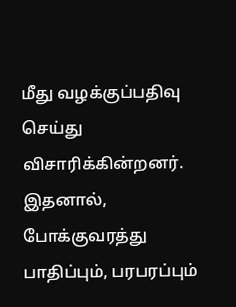மீது வழக்குப்பதிவு செய்து விசாரிக்கின்றனர். இதனால், போக்குவரத்து பாதிப்பும், பரபரப்பும்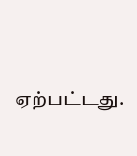ஏற்பட்டது.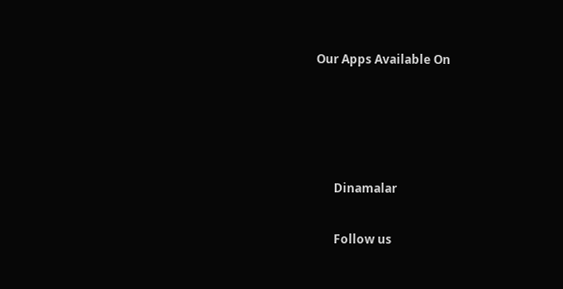Our Apps Available On




      Dinamalar

      Follow us